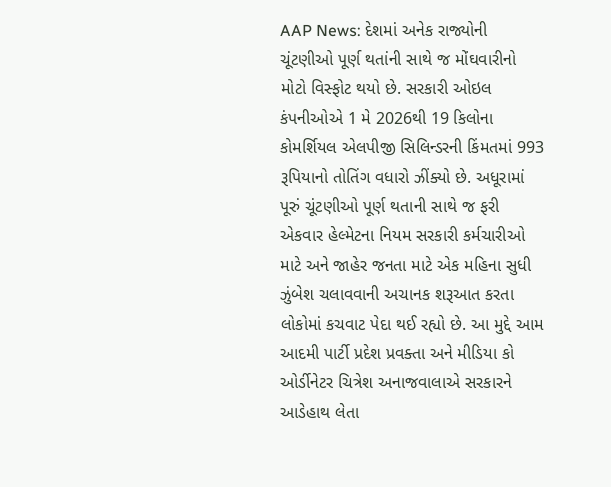AAP News: દેશમાં અનેક રાજ્યોની ચૂંટણીઓ પૂર્ણ થતાંની સાથે જ મોંઘવારીનો મોટો વિસ્ફોટ થયો છે. સરકારી ઓઇલ કંપનીઓએ 1 મે 2026થી 19 કિલોના કોમર્શિયલ એલપીજી સિલિન્ડરની કિંમતમાં 993 રૂપિયાનો તોતિંગ વધારો ઝીંક્યો છે. અધૂરામાં પૂરું ચૂંટણીઓ પૂર્ણ થતાની સાથે જ ફરી એકવાર હેલ્મેટના નિયમ સરકારી કર્મચારીઓ માટે અને જાહેર જનતા માટે એક મહિના સુધી ઝુંબેશ ચલાવવાની અચાનક શરૂઆત કરતા લોકોમાં કચવાટ પેદા થઈ રહ્યો છે. આ મુદ્દે આમ આદમી પાર્ટી પ્રદેશ પ્રવક્તા અને મીડિયા કો ઓર્ડીનેટર ચિત્રેશ અનાજવાલાએ સરકારને આડેહાથ લેતા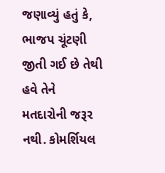જણાવ્યું હતું કે, ભાજપ ચૂંટણી જીતી ગઈ છે તેથી હવે તેને મતદારોની જરૂર નથી. કોમર્શિયલ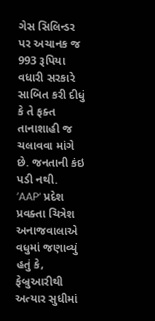ગેસ સિલિન્ડર પર અચાનક જ 993 રૂપિયા વધારી સરકારે સાબિત કરી દીધું કે તે ફક્ત તાનાશાહી જ ચલાવવા માંગે છે. જનતાની કંઇ પડી નથી.
’AAP‘ પ્રદેશ પ્રવક્તા ચિત્રેશ અનાજવાલાએ વધુમાં જણાવ્યું હતું કે, ફેબ્રુઆરીથી અત્યાર સુધીમાં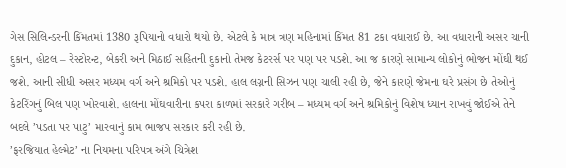ગેસ સિલિન્ડરની કિંમતમાં 1380 રૂપિયાનો વધારો થયો છે. એટલે કે માત્ર ત્રણ મહિનામાં કિંમત 81 ટકા વધારાઈ છે. આ વધારાની અસર ચાની દુકાન, હોટલ – રેસ્ટોરન્ટ, બેકરી અને મિઠાઈ સહિતની દુકાનો તેમજ કેટરર્સ પર પણ પર પડશે. આ જ કારણે સામાન્ય લોકોનું ભોજન મોંઘી થઈ જશે. આની સીધી અસર મધ્યમ વર્ગ અને શ્રમિકો પર પડશે. હાલ લગ્નની સિઝન પણ ચાલી રહી છે, જેને કારણે જેમના ઘરે પ્રસંગ છે તેઓનું કેટરિંગનું બિલ પણ ખોરવાશે. હાલના મોંઘવારીના કપરા કાળમાં સરકારે ગરીબ – મધ્યમ વર્ગ અને શ્રમિકોનું વિશેષ ધ્યાન રાખવું જોઈએ તેને બદલે ’પડતા પર પાટુ’ મારવાનું કામ ભાજપ સરકાર કરી રહી છે.
’ફરજિયાત હેલ્મેટ’ ના નિયમના પરિપત્ર અંગે ચિત્રેશ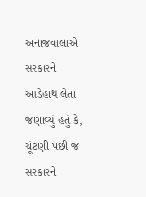અનાજવાલાએ સરકારને આડેહાથ લેતા જણાવ્યું હતું કે, ચૂંટણી પછી જ સરકારને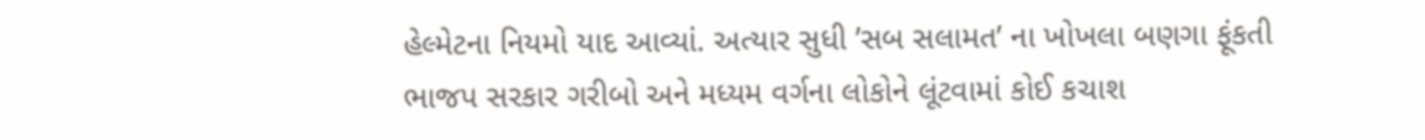હેલ્મેટના નિયમો યાદ આવ્યાં. અત્યાર સુધી ’સબ સલામત’ ના ખોખલા બણગા ફૂંકતી ભાજપ સરકાર ગરીબો અને મધ્યમ વર્ગના લોકોને લૂંટવામાં કોઈ કચાશ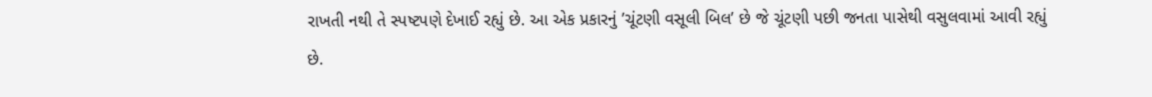રાખતી નથી તે સ્પષ્ટપણે દેખાઈ રહ્યું છે. આ એક પ્રકારનું ’ચૂંટણી વસૂલી બિલ’ છે જે ચૂંટણી પછી જનતા પાસેથી વસુલવામાં આવી રહ્યું છે.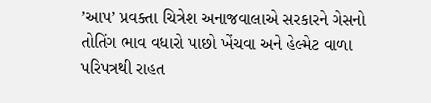’આપ’ પ્રવક્તા ચિત્રેશ અનાજવાલાએ સરકારને ગેસનો તોતિંગ ભાવ વધારો પાછો ખેંચવા અને હેલ્મેટ વાળા પરિપત્રથી રાહત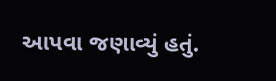આપવા જણાવ્યું હતું.